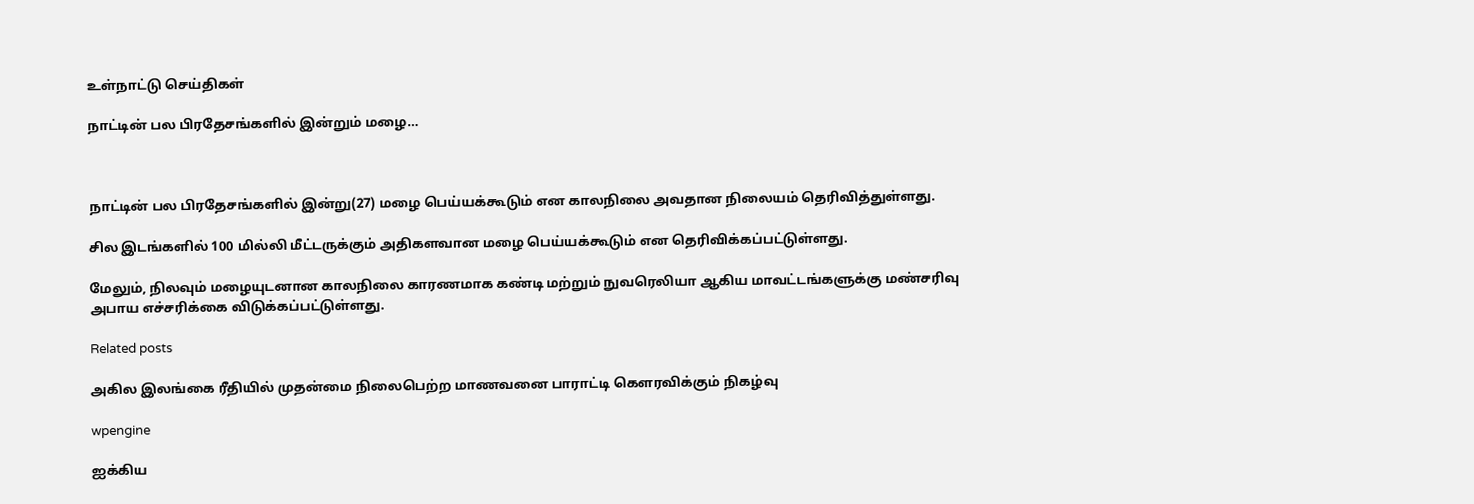உள்நாட்டு செய்திகள்

நாட்டின் பல பிரதேசங்களில் இன்றும் மழை…



நாட்டின் பல பிரதேசங்களில் இன்று(27) மழை பெய்யக்கூடும் என காலநிலை அவதான நிலையம் தெரிவித்துள்ளது.

சில இடங்களில் 100 மில்லி மீட்டருக்கும் அதிகளவான மழை பெய்யக்கூடும் என தெரிவிக்கப்பட்டுள்ளது.

மேலும், நிலவும் மழையுடனான காலநிலை காரணமாக கண்டி மற்றும் நுவரெலியா ஆகிய மாவட்டங்களுக்கு மண்சரிவு அபாய எச்சரிக்கை விடுக்கப்பட்டுள்ளது.

Related posts

அகில இலங்கை ரீதியில் முதன்மை நிலைபெற்ற மாணவனை பாராட்டி கௌரவிக்கும் நிகழ்வு

wpengine

ஐக்கிய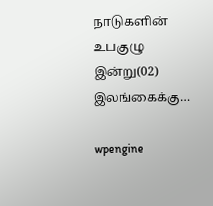நாடுகளின் உபகுழு இன்று(02) இலங்கைக்கு…

wpengine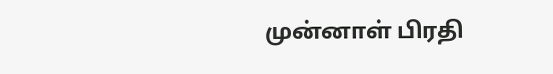முன்னாள் பிரதி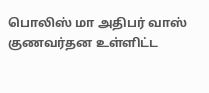பொலிஸ் மா அதிபர் வாஸ் குணவர்தன உள்ளிட்ட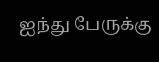ஐந்து பேருக்கு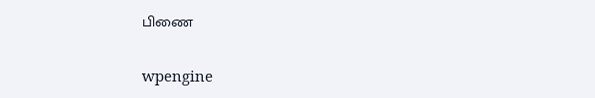பிணை

wpengine